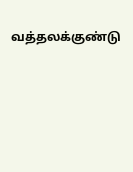வத்தலக்குண்டு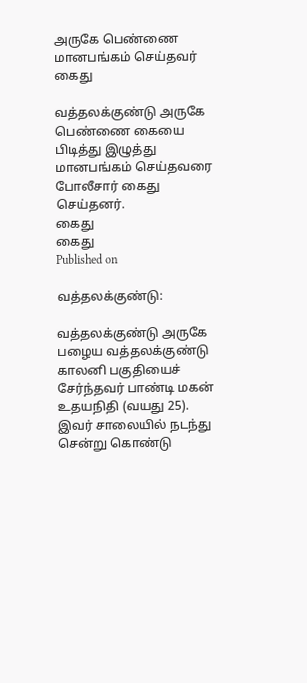அருகே பெண்ணை மானபங்கம் செய்தவர் கைது

வத்தலக்குண்டு அருகே பெண்ணை கையை பிடித்து இழுத்து மானபங்கம் செய்தவரை போலீசார் கைது செய்தனர்.
கைது
கைது
Published on

வத்தலக்குண்டு:

வத்தலக்குண்டு அருகே பழைய வத்தலக்குண்டு காலனி பகுதியைச் சேர்ந்தவர் பாண்டி மகன் உதயநிதி (வயது 25). இவர் சாலையில் நடந்து சென்று கொண்டு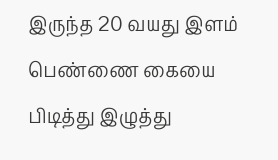இருந்த 20 வயது இளம் பெண்ணை கையை பிடித்து இழுத்து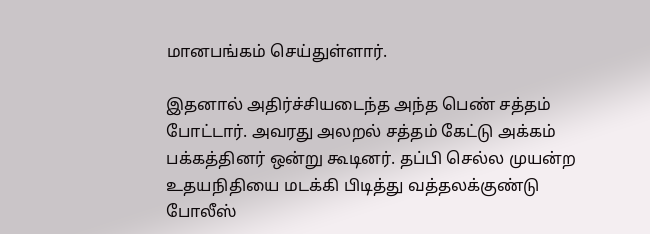மானபங்கம் செய்துள்ளார்.

இதனால் அதிர்ச்சியடைந்த அந்த பெண் சத்தம் போட்டார். அவரது அலறல் சத்தம் கேட்டு அக்கம் பக்கத்தினர் ஒன்று கூடினர். தப்பி செல்ல முயன்ற உதயநிதியை மடக்கி பிடித்து வத்தலக்குண்டு போலீஸ்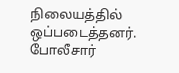நிலையத்தில் ஒப்படைத்தனர். போலீசார்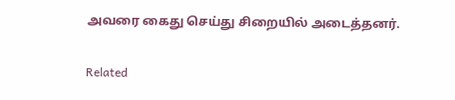அவரை கைது செய்து சிறையில் அடைத்தனர்.

Related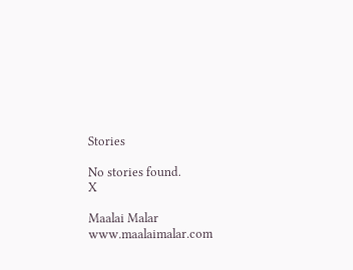Stories

No stories found.
X

Maalai Malar
www.maalaimalar.com